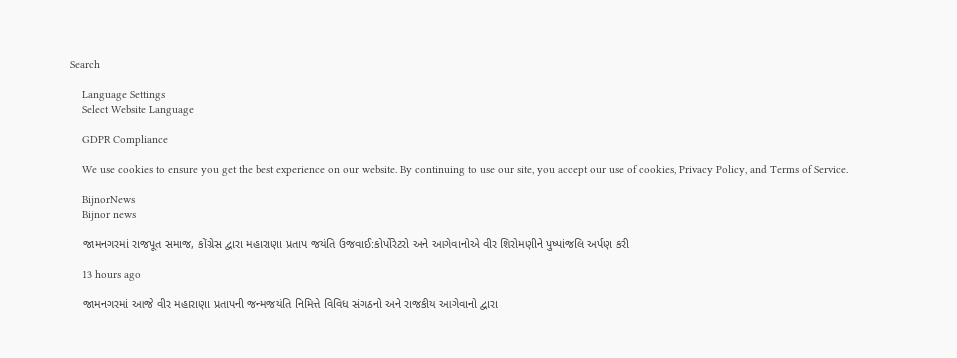Search

    Language Settings
    Select Website Language

    GDPR Compliance

    We use cookies to ensure you get the best experience on our website. By continuing to use our site, you accept our use of cookies, Privacy Policy, and Terms of Service.

    BijnorNews
    Bijnor news

    જામનગરમાં રાજપૂત સમાજ, કોંગ્રેસ દ્વારા મહારાણા પ્રતાપ જયંતિ ઉજવાઈ:કોર્પોરેટરો અને આગેવાનોએ વીર શિરોમણીને પુષ્પાંજલિ અર્પણ કરી

    13 hours ago

    જામનગરમાં આજે વીર મહારાણા પ્રતાપની જન્મજયંતિ નિમિત્તે વિવિધ સંગઠનો અને રાજકીય આગેવાનો દ્વારા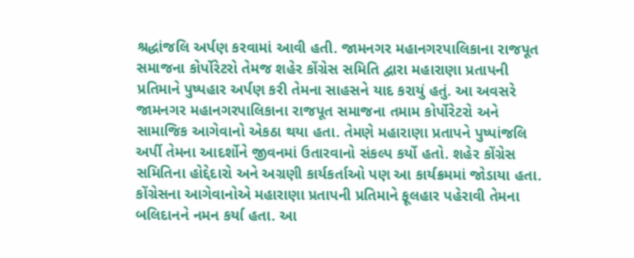શ્રદ્ધાંજલિ અર્પણ કરવામાં આવી હતી. જામનગર મહાનગરપાલિકાના રાજપૂત સમાજના કોર્પોરેટરો તેમજ શહેર કોંગ્રેસ સમિતિ દ્વારા મહારાણા પ્રતાપની પ્રતિમાને પુષ્પહાર અર્પણ કરી તેમના સાહસને યાદ કરાયું હતું. આ અવસરે જામનગર મહાનગરપાલિકાના રાજપૂત સમાજના તમામ કોર્પોરેટરો અને સામાજિક આગેવાનો એકઠા થયા હતા. તેમણે મહારાણા પ્રતાપને પુષ્પાંજલિ અર્પી તેમના આદર્શોને જીવનમાં ઉતારવાનો સંકલ્પ કર્યો હતો. શહેર કોંગ્રેસ સમિતિના હોદ્દેદારો અને અગ્રણી કાર્યકર્તાઓ પણ આ કાર્યક્રમમાં જોડાયા હતા. કોંગ્રેસના આગેવાનોએ મહારાણા પ્રતાપની પ્રતિમાને ફૂલહાર પહેરાવી તેમના બલિદાનને નમન કર્યા હતા. આ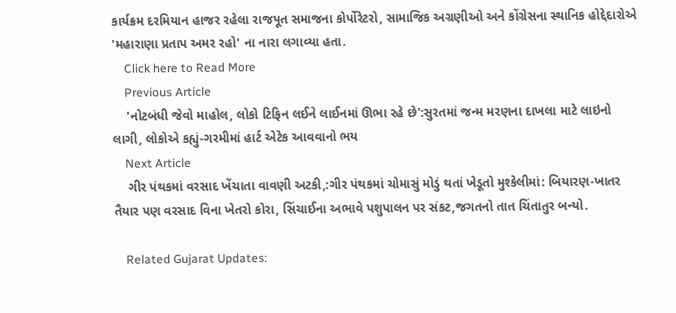કાર્યક્રમ દરમિયાન હાજર રહેલા રાજપૂત સમાજના કોર્પોરેટરો, સામાજિક અગ્રણીઓ અને કોંગ્રેસના સ્થાનિક હોદ્દેદારોએ 'મહારાણા પ્રતાપ અમર રહો' ના નારા લગાવ્યા હતા.
    Click here to Read More
    Previous Article
    'નોટબંધી જેવો માહોલ, લોકો ટિફિન લઈને લાઈનમાં ઊભા રહે છે':સુરતમાં જન્મ મરણના દાખલા માટે લાઇનો લાગી, લોકોએ કહ્યું-ગરમીમાં હાર્ટ એટેક આવવાનો ભય
    Next Article
    ગીર પંથકમાં વરસાદ ખેંચાતા વાવણી અટકી,:ગીર પંથકમાં ચોમાસું મોડું થતાં ખેડૂતો મુશ્કેલીમાં: બિયારણ-ખાતર તૈયાર પણ વરસાદ વિના ખેતરો કોરા, સિંચાઈના અભાવે પશુપાલન પર સંકટ,જગતનો તાત ચિંતાતુર બન્યો.

    Related Gujarat Updates: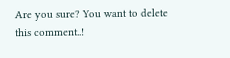Are you sure? You want to delete this comment..!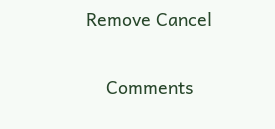Remove Cancel

    Comments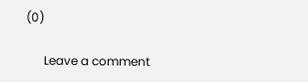(0)

      Leave a comment